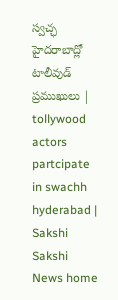స్వచ్ఛ హైదరాబాద్లో టాలీవుడ్ ప్రముఖులు | tollywood actors partcipate in swachh hyderabad | Sakshi
Sakshi News home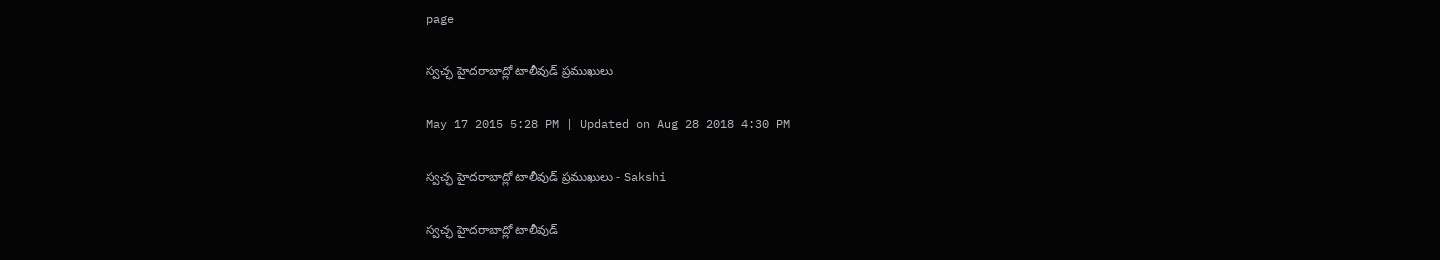page

స్వచ్ఛ హైదరాబాద్లో టాలీవుడ్ ప్రముఖులు

May 17 2015 5:28 PM | Updated on Aug 28 2018 4:30 PM

స్వచ్ఛ హైదరాబాద్లో టాలీవుడ్ ప్రముఖులు - Sakshi

స్వచ్ఛ హైదరాబాద్లో టాలీవుడ్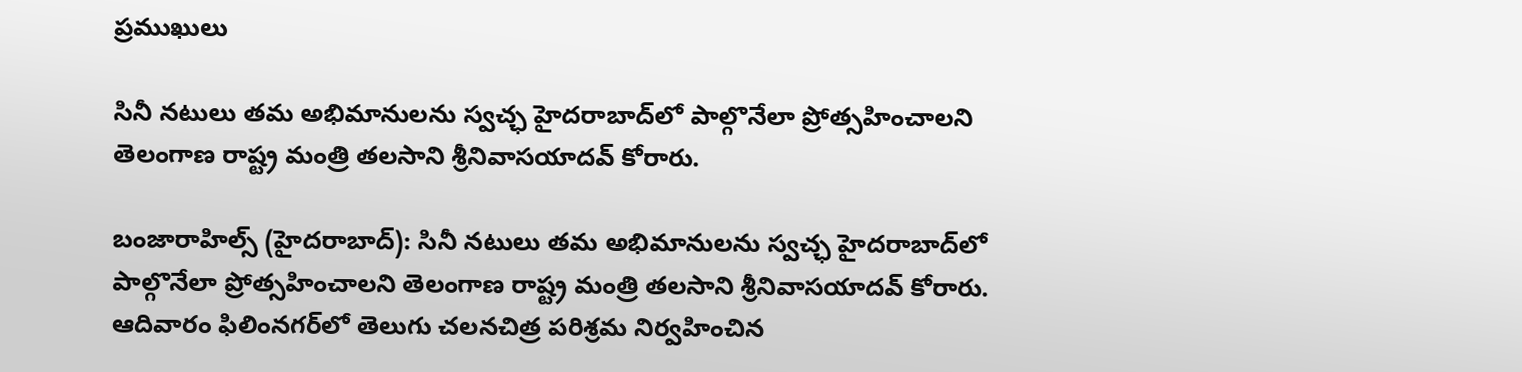ప్రముఖులు

సినీ నటులు తమ అభిమానులను స్వచ్ఛ హైదరాబాద్‌లో పాల్గొనేలా ప్రోత్సహించాలని తెలంగాణ రాష్ట్ర మంత్రి తలసాని శ్రీనివాసయాదవ్ కోరారు.

బంజారాహిల్స్ (హైదరాబాద్): సినీ నటులు తమ అభిమానులను స్వచ్ఛ హైదరాబాద్‌లో పాల్గొనేలా ప్రోత్సహించాలని తెలంగాణ రాష్ట్ర మంత్రి తలసాని శ్రీనివాసయాదవ్ కోరారు. ఆదివారం ఫిలింనగర్‌లో తెలుగు చలనచిత్ర పరిశ్రమ నిర్వహించిన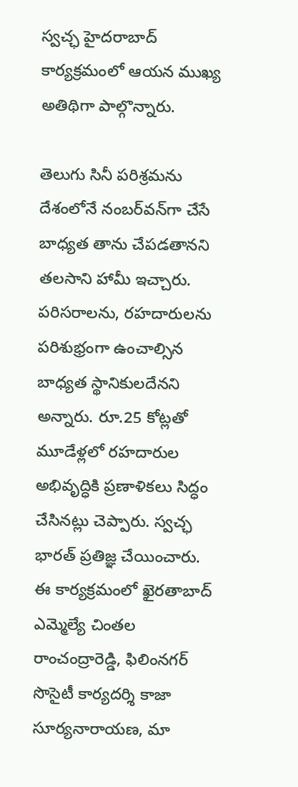స్వచ్ఛ హైదరాబాద్ కార్యక్రమంలో ఆయన ముఖ్య అతిథిగా పాల్గొన్నారు.

తెలుగు సినీ పరిశ్రమను దేశంలోనే నంబర్‌వన్‌గా చేసే బాధ్యత తాను చేపడతానని తలసాని హామీ ఇచ్చారు. పరిసరాలను, రహదారులను పరిశుభ్రంగా ఉంచాల్సిన బాధ్యత స్థానికులదేనని అన్నారు. రూ.25 కోట్లతో మూడేళ్లలో రహదారుల అభివృద్ధికి ప్రణాళికలు సిద్ధం చేసినట్లు చెప్పారు. స్వచ్ఛ భారత్ ప్రతిజ్ఞ చేయించారు. ఈ కార్యక్రమంలో ఖైరతాబాద్ ఎమ్మెల్యే చింతల రాంచంద్రారెడ్డి, ఫిలింనగర్ సొసైటీ కార్యదర్శి కాజా సూర్యనారాయణ, మా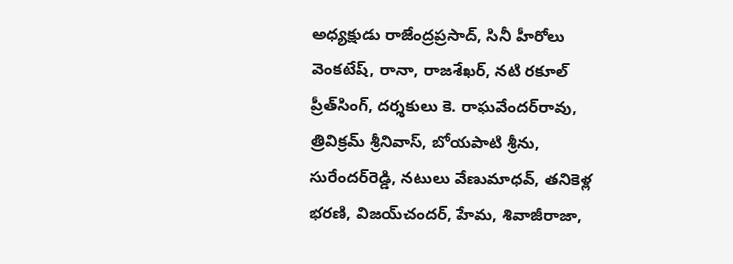అధ్యక్షుడు రాజేంద్రప్రసాద్, సినీ హీరోలు వెంకటేష్, రానా, రాజశేఖర్, నటి రకూల్ ప్రీత్‌సింగ్, దర్శకులు కె. రాఘవేందర్‌రావు, త్రివిక్రమ్ శ్రీనివాస్, బోయపాటి శ్రీను, సురేందర్‌రెడ్డి, నటులు వేణుమాధవ్, తనికెళ్ల భరణి, విజయ్‌చందర్, హేమ, శివాజీరాజా,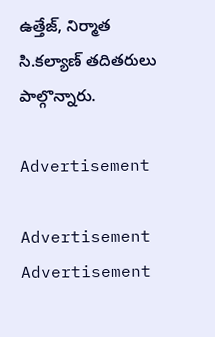ఉత్తేజ్, నిర్మాత సి.కల్యాణ్ తదితరులు పాల్గొన్నారు.

Advertisement

Advertisement
Advertisement